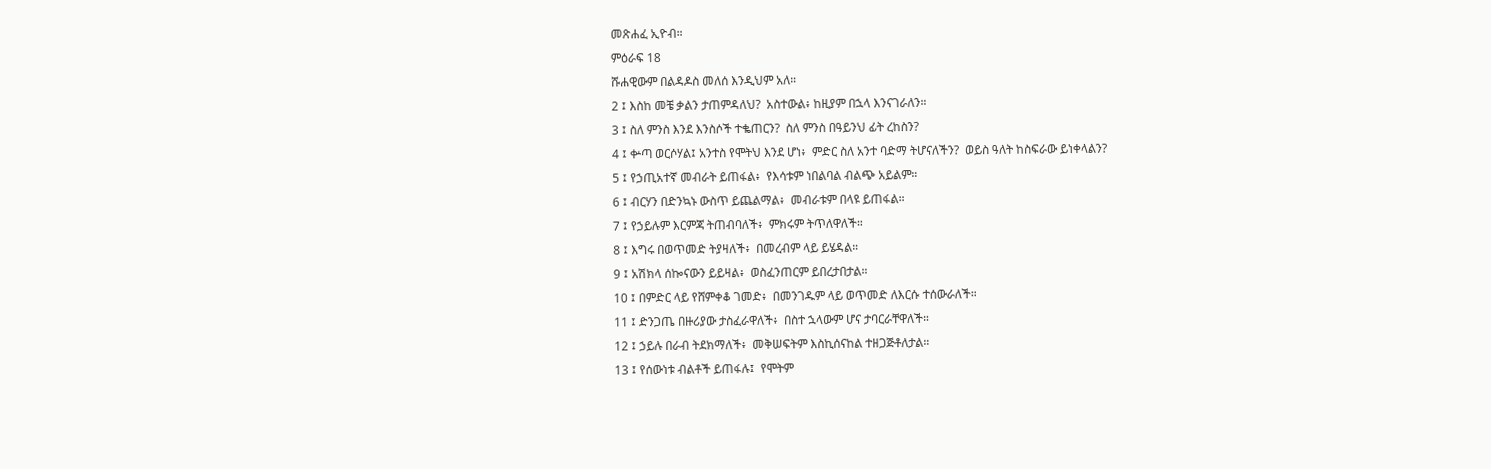መጽሐፈ ኢዮብ።
ምዕራፍ 18
ሹሐዊውም በልዳዶስ መለሰ እንዲህም አለ።
2 ፤ እስከ መቼ ቃልን ታጠምዳለህ?  አስተውል፥ ከዚያም በኋላ እንናገራለን።
3 ፤ ስለ ምንስ እንደ እንስሶች ተቈጠርን?  ስለ ምንስ በዓይንህ ፊት ረከስን?
4 ፤ ቍጣ ወርሶሃል፤ አንተስ የሞትህ እንደ ሆነ፥  ምድር ስለ አንተ ባድማ ትሆናለችን?  ወይስ ዓለት ከስፍራው ይነቀላልን?
5 ፤ የኃጢአተኛ መብራት ይጠፋል፥  የእሳቱም ነበልባል ብልጭ አይልም።
6 ፤ ብርሃን በድንኳኑ ውስጥ ይጨልማል፥  መብራቱም በላዩ ይጠፋል።
7 ፤ የኃይሉም እርምጃ ትጠብባለች፥  ምክሩም ትጥለዋለች።
8 ፤ እግሩ በወጥመድ ትያዛለች፥  በመረብም ላይ ይሄዳል።
9 ፤ አሽክላ ሰኰናውን ይይዛል፥  ወስፈንጠርም ይበረታበታል።
10 ፤ በምድር ላይ የሸምቀቆ ገመድ፥  በመንገዱም ላይ ወጥመድ ለእርሱ ተሰውራለች።
11 ፤ ድንጋጤ በዙሪያው ታስፈራዋለች፥  በስተ ኋላውም ሆና ታባርራቸዋለች።
12 ፤ ኃይሉ በራብ ትደክማለች፥  መቅሠፍትም እስኪሰናከል ተዘጋጅቶለታል።
13 ፤ የሰውነቱ ብልቶች ይጠፋሉ፤  የሞትም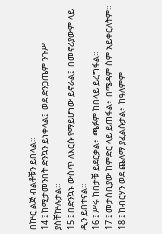በኵር ልጅ ብልቶቹን ይበላል።
14 ፤ ከሚታመንበት ድንኳን ይነቀላል፤  ወደ ድንጋጤም ንጉሥ ያስቸኵሉታል።
15 ፤ በድንኳኑ ውስጥ ለእርሱ የማይሆነው ይኖራል፤  በመኖሪያውም ላይ ዲን ይበተናል።
16 ፤ ሥሩ ከበታቹ ይደርቃል፥  ጫፉም ከበላይ ይረግፋል።
17 ፤ መታሰቢያው ከምድር ላይ ይጠፋል፥  በሜዳም ስም አይቀርለትም።
18 ፤ ከብርሃን ወደ ጨለማ ያፈልሱታል፥  ከዓለምም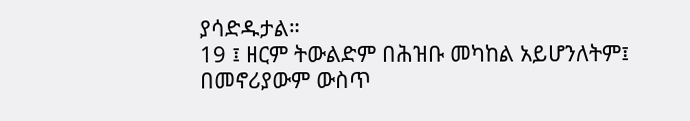ያሳድዱታል።
19 ፤ ዘርም ትውልድም በሕዝቡ መካከል አይሆንለትም፤  በመኖሪያውም ውስጥ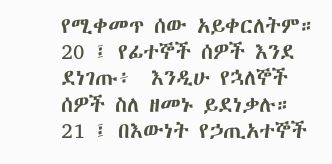የሚቀመጥ ሰው አይቀርለትም።
20 ፤ የፊተኞች ሰዎች እንደ ደነገጡ፥  እንዲሁ የኋለኞች ሰዎች ስለ ዘመኑ ይደነቃሉ።
21 ፤ በእውነት የኃጢአተኞች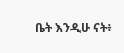ቤት እንዲሁ ናት፥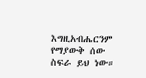እግዚአብሔርንም የማያውቅ ሰው ስፍራ ይህ ነው።